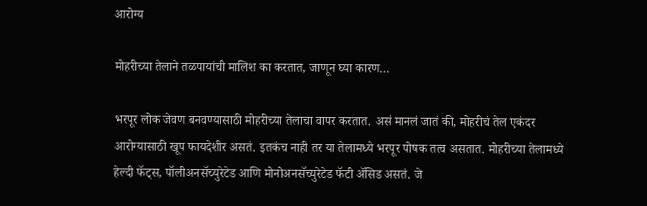आरोग्य

मोहरीच्या तेलाने तळपायांची मालिश का करतात, जाणून घ्या कारण…

भरपूर लोक जेवण बनवण्यासाठी मोहरीच्या तेलाचा वापर करतात. असं मानलं जातं की, मोहरीचं तेल एकंदर आरोग्यासाठी खूप फायदेशीर असतं. इतकंच नाही तर या तेलामध्ये भरपूर पोषक तत्व असतात. मोहरीच्या तेलामध्ये हेल्दी फॅट्स, पॉलीअनसॅच्युरेटेड आणि मोनोअनसॅच्युरेटेड फॅटी अ‍ॅसिड असतं. जे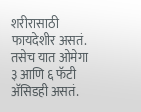शरीरासाठी फायदेशीर असतं. तसेच यात ओमेगा ३ आणि ६ फॅटी अ‍ॅसिडही असतं.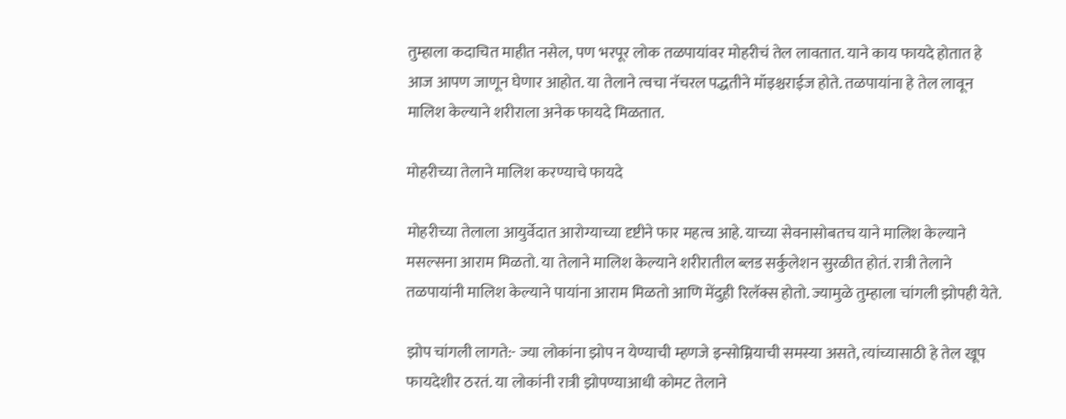तुम्हाला कदाचित माहीत नसेल, पण भरपूर लोक तळपायांवर मोहरीचं तेल लावतात. याने काय फायदे होतात हे आज आपण जाणून घेणार आहोत. या तेलाने त्वचा नॅचरल पद्धतीने मॉइश्चराईज होते. तळपायांना हे तेल लावून मालिश केल्याने शरीराला अनेक फायदे मिळतात.

मोहरीच्या तेलाने मालिश करण्याचे फायदे

मोहरीच्या तेलाला आयुर्वेदात आरोग्याच्या दृष्टीने फार महत्व आहे. याच्या सेवनासोबतच याने मालिश केल्याने मसल्सना आराम मिळतो. या तेलाने मालिश केल्याने शरीरातील ब्लड सर्कुलेशन सुरळीत होतं. रात्री तेलाने तळपायांनी मालिश केल्याने पायांना आराम मिळतो आणि मेंदुही रिलॅक्स होतो. ज्यामुळे तुम्हाला चांगली झोपही येते.

झोप चांगली लागते:- ज्या लोकांना झोप न येण्याची म्हणजे इन्सोम्नियाची समस्या असते, त्यांच्यासाठी हे तेल खूप फायदेशीर ठरतं. या लोकांनी रात्री झोपण्याआधी कोमट तेलाने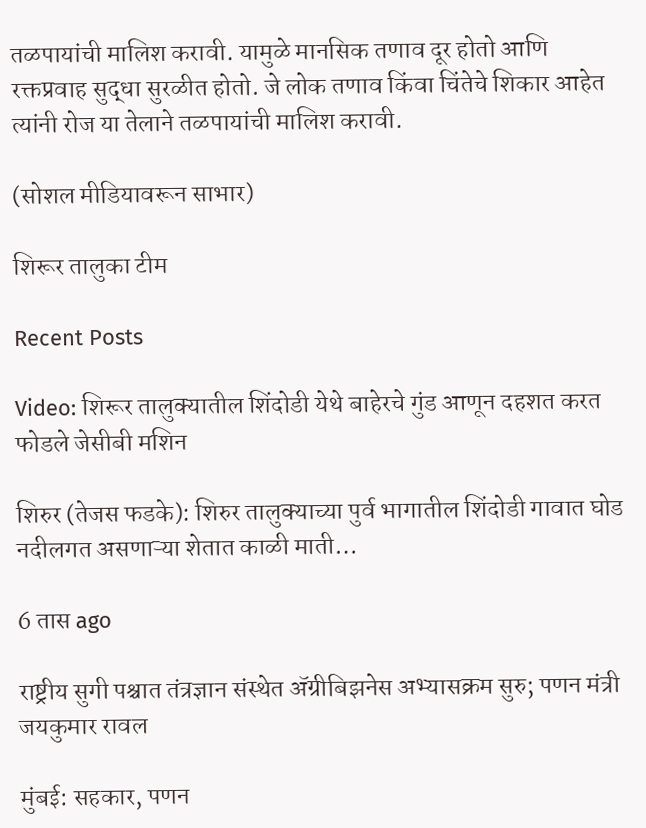तळपायांची मालिश करावी. यामुळे मानसिक तणाव दूर होतो आणि रक्तप्रवाह सुद्धा सुरळीत होतो. जे लोक तणाव किंवा चिंतेचे शिकार आहेत त्यांनी रोज या तेलाने तळपायांची मालिश करावी.

(सोशल मीडियावरून साभार)

शिरूर तालुका टीम

Recent Posts

Video: शिरूर तालुक्यातील शिंदोडी येथे बाहेरचे गुंड आणून दहशत करत फोडले जेसीबी मशिन

शिरुर (तेजस फडके): शिरुर तालुक्याच्या पुर्व भागातील शिंदोडी गावात घोड नदीलगत असणाऱ्या शेतात काळी माती…

6 तास ago

राष्ट्रीय सुगी पश्चात तंत्रज्ञान संस्थेत ॲग्रीबिझनेस अभ्यासक्रम सुरु; पणन मंत्री जयकुमार रावल

मुंबई: सहकार, पणन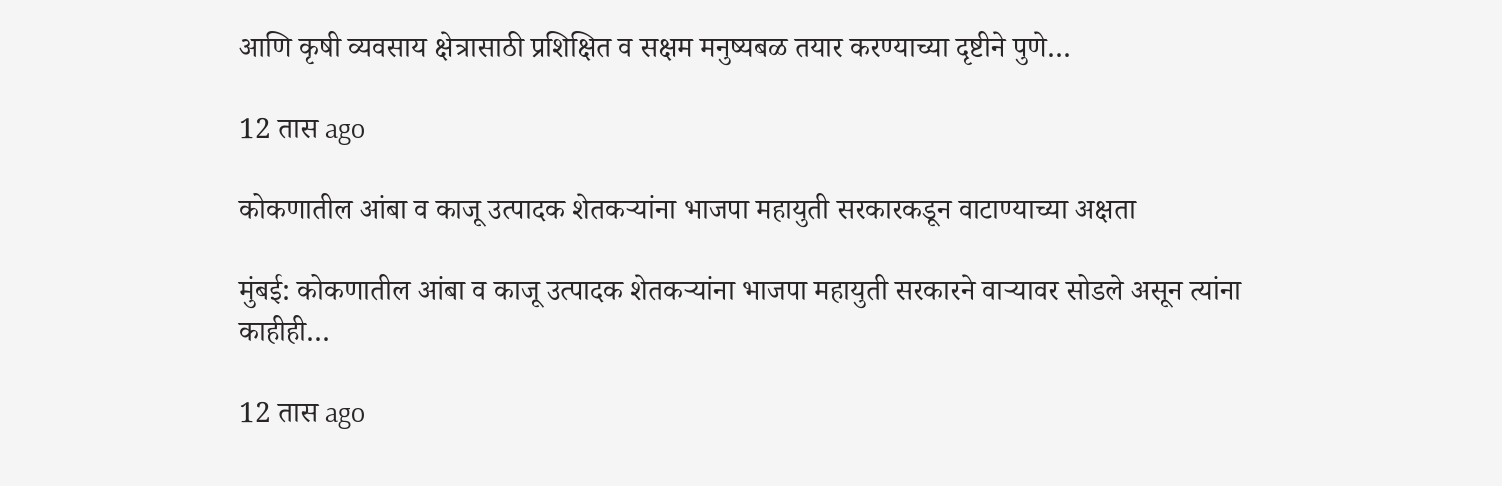आणि कृषी व्यवसाय क्षेत्रासाठी प्रशिक्षित व सक्षम मनुष्यबळ तयार करण्याच्या दृष्टीने पुणे…

12 तास ago

कोकणातील आंबा व काजू उत्पादक शेतकऱ्यांना भाजपा महायुती सरकारकडून वाटाण्याच्या अक्षता

मुंबई: कोकणातील आंबा व काजू उत्पादक शेतकऱ्यांना भाजपा महायुती सरकारने वाऱ्यावर सोडले असून त्यांना काहीही…

12 तास ago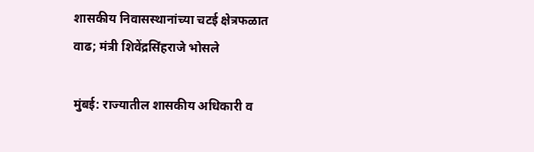शासकीय निवासस्थानांच्या चटई क्षेत्रफळात वाढ; मंत्री शिवेंद्रसिंहराजे भोसले

मुंबई: राज्यातील शासकीय अधिकारी व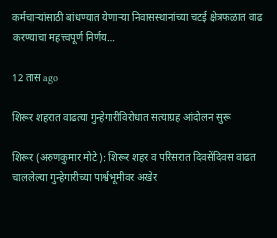कर्मचाऱ्यांसाठी बांधण्यात येणाऱ्या निवासस्थानांच्या चटई क्षेत्रफळात वाढ करण्याचा महत्त्वपूर्ण निर्णय…

12 तास ago

शिरूर शहरात वाढत्या गुन्हेगारीविरोधात सत्याग्रह आंदोलन सुरू

शिरूर (अरुणकुमार मोटे): शिरूर शहर व परिसरात दिवसेंदिवस वाढत चाललेल्या गुन्हेगारीच्या पार्श्वभूमीवर अखेर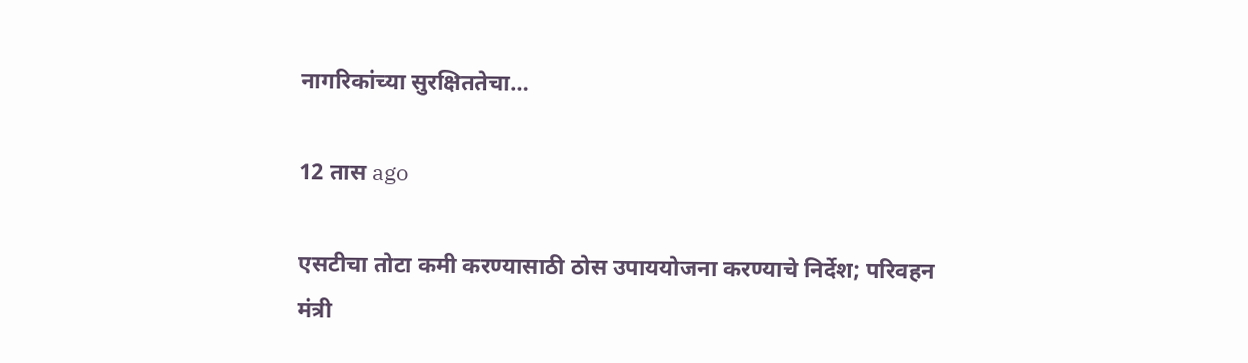नागरिकांच्या सुरक्षिततेचा…

12 तास ago

एसटीचा तोटा कमी करण्यासाठी ठोस उपाययोजना करण्याचे निर्देश; परिवहन मंत्री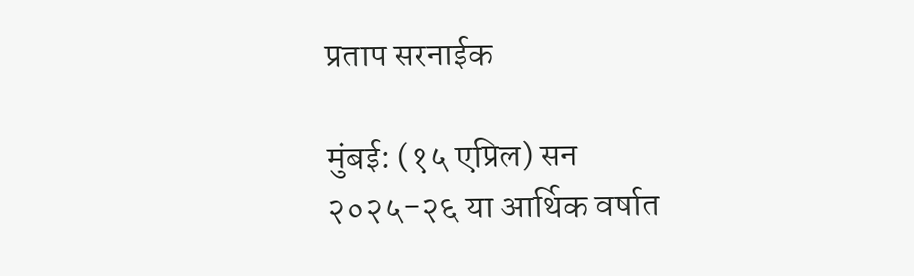प्रताप सरनाईक

मुंबई: (१५ एप्रिल) सन २०२५-२६ या आर्थिक वर्षात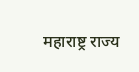महाराष्ट्र राज्य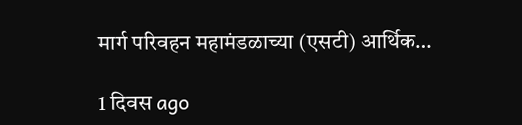मार्ग परिवहन महामंडळाच्या (एसटी) आर्थिक…

1 दिवस ago